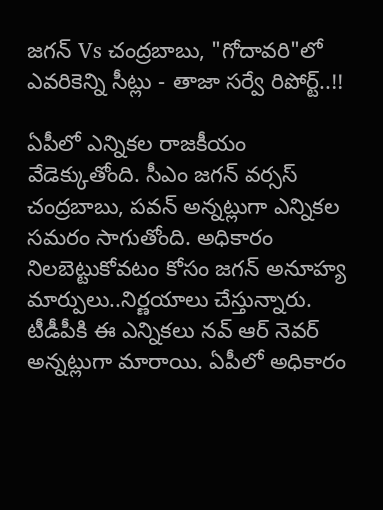జగన్ Vs చంద్రబాబు, "గోదావరి"లో ఎవరికెన్ని సీట్లు - తాజా సర్వే రిపోర్ట్..!!

ఏపీలో ఎన్నికల రాజకీయం వేడెక్కుతోంది. సీఎం జగన్ వర్సస్ చంద్రబాబు, పవన్ అన్నట్లుగా ఎన్నికల సమరం సాగుతోంది. అధికారం నిలబెట్టుకోవటం కోసం జగన్ అనూహ్య మార్పులు..నిర్ణయాలు చేస్తున్నారు. టీడీపీకి ఈ ఎన్నికలు నవ్ ఆర్ నెవర్ అన్నట్లుగా మారాయి. ఏపీలో అధికారం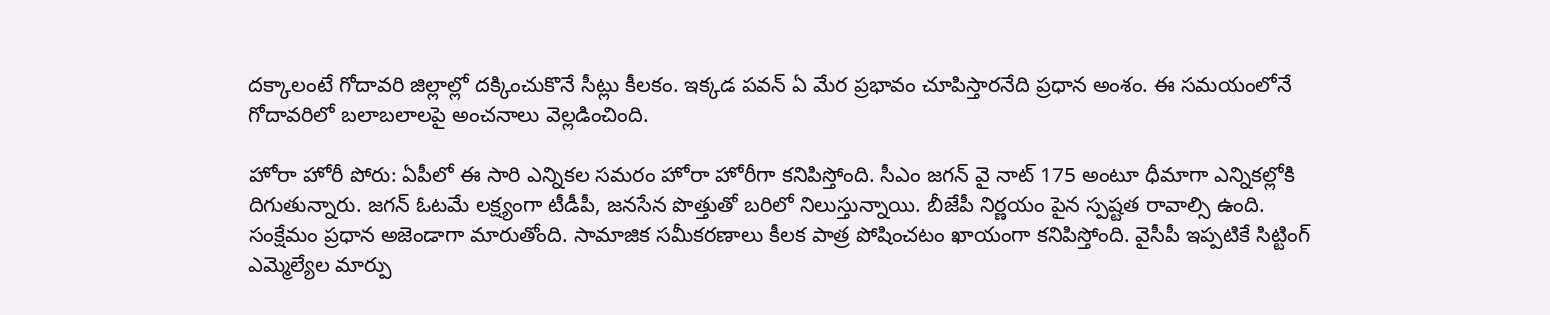దక్కాలంటే గోదావరి జిల్లాల్లో దక్కించుకొనే సీట్లు కీలకం. ఇక్కడ పవన్ ఏ మేర ప్రభావం చూపిస్తారనేది ప్రధాన అంశం. ఈ సమయంలోనే గోదావరిలో బలాబలాలపై అంచనాలు వెల్లడించింది.

హోరా హోరీ పోరు: ఏపీలో ఈ సారి ఎన్నికల సమరం హోరా హోరీగా కనిపిస్తోంది. సీఎం జగన్ వై నాట్ 175 అంటూ ధీమాగా ఎన్నికల్లోకి దిగుతున్నారు. జగన్ ఓటమే లక్ష్యంగా టీడీపీ, జనసేన పొత్తుతో బరిలో నిలుస్తున్నాయి. బీజేపీ నిర్ణయం పైన స్పష్టత రావాల్సి ఉంది. సంక్షేమం ప్రధాన అజెండాగా మారుతోంది. సామాజిక సమీకరణాలు కీలక పాత్ర పోషించటం ఖాయంగా కనిపిస్తోంది. వైసీపీ ఇప్పటికే సిట్టింగ్ ఎమ్మెల్యేల మార్పు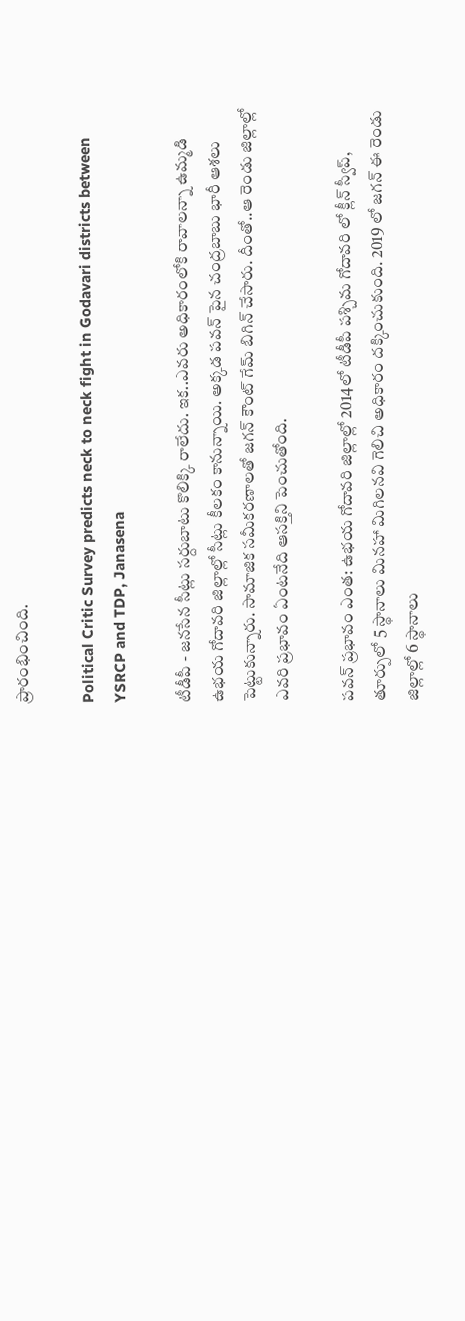ప్రారంభించింది.

Political Critic Survey predicts neck to neck fight in Godavari districts between YSRCP and TDP, Janasena

టీడీపీ - జనసేన సీట్లు సర్దుబాటు కొలిక్కి రాలేదు. ఇక..ఎవరు అధికారంలోకి రావాలన్నా ఉమ్మడి ఉభయ గోదావరి జిల్లాల్లో సీట్లు కీలకం కానున్నాయి. అక్కడ పవన్ పైన చంద్రబాబు భారీ ఆశలు పెట్టుకున్నారు. సామాజిక సమీకరణాలతో జగన్ కౌంట్ గేమ్ బిగిన్ చేసారు. దీంతో..ఆ రెండు జిల్లాల్లో ఎవరి ప్రభావం ఏంటనేది ఆసక్తిని పెంచుతోంది.

పవన్ ప్రభావం ఎంత: ఉభయ గోదావరి జిల్లాల్లో 2014లో టీడీపీ పశ్చిమ గోదావరి లో క్లీన్ స్వీప్, తూర్పులో 5 స్థానాలు మినహా మిగిలనవి గెలిచి అధికారం దక్కించుకుంది. 2019 లో జగన్ ఈ రెండు జిల్లాల్లో 6 స్థానాలు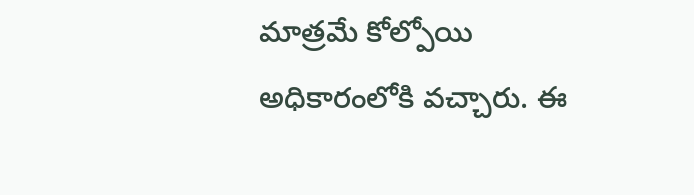మాత్రమే కోల్పోయి అధికారంలోకి వచ్చారు. ఈ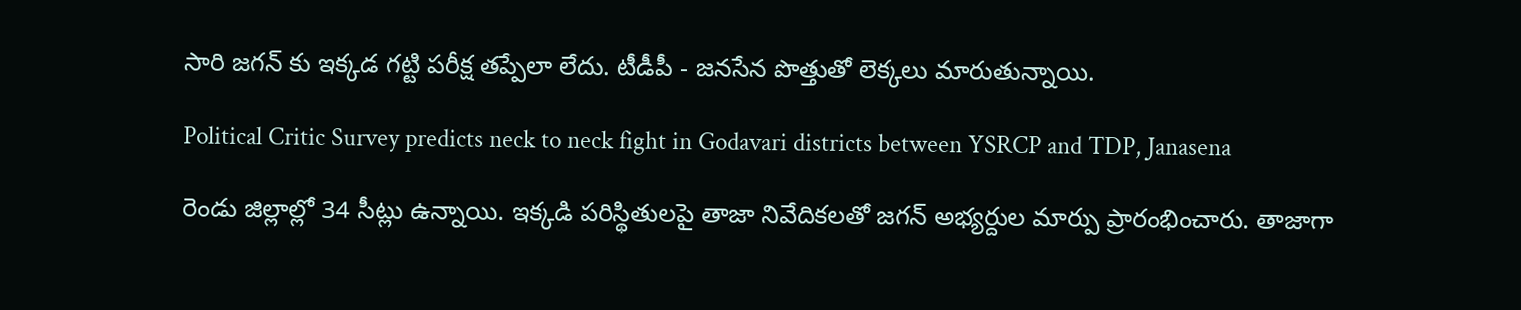సారి జగన్ కు ఇక్కడ గట్టి పరీక్ష తప్పేలా లేదు. టీడీపీ - జనసేన పొత్తుతో లెక్కలు మారుతున్నాయి.

Political Critic Survey predicts neck to neck fight in Godavari districts between YSRCP and TDP, Janasena

రెండు జిల్లాల్లో 34 సీట్లు ఉన్నాయి. ఇక్కడి పరిస్థితులపై తాజా నివేదికలతో జగన్ అభ్యర్దుల మార్పు ప్రారంభించారు. తాజాగా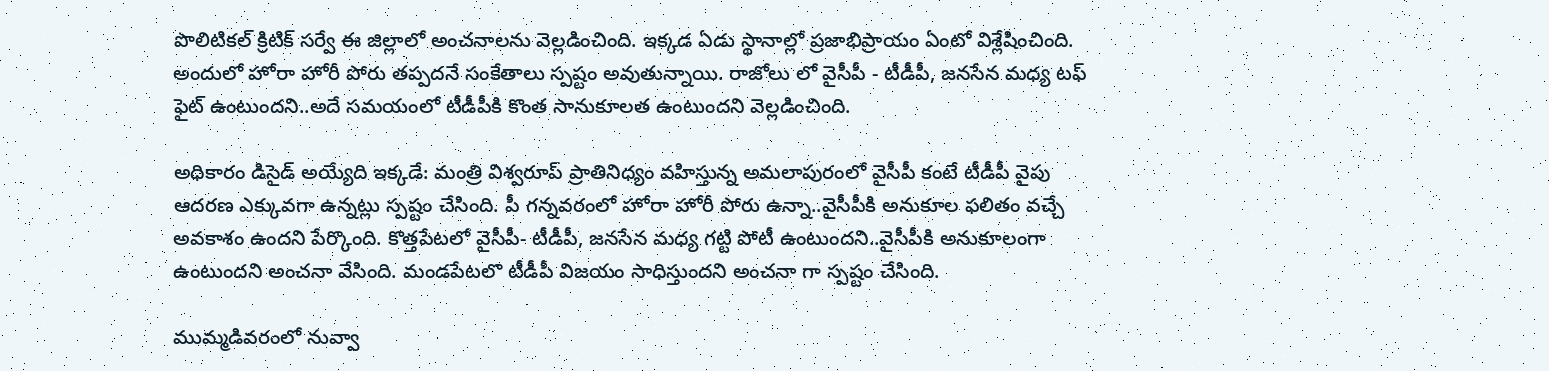పొలిటికల్ క్రిటిక్ సర్వే ఈ జిల్లాలో అంచనాలను వెల్లడించింది. ఇక్కడ ఏడు స్థానాల్లో ప్రజాభిప్రాయం ఏంటో విశ్లేషించింది. అందులో హోరా హోరీ పోరు తప్పదనే సంకేతాలు స్పష్టం అవుతున్నాయి. రాజోలు లో వైసీపీ - టీడీపీ, జనసేన మధ్య టఫ్ ఫైట్ ఉంటుందని..అదే సమయంలో టీడీపీకి కొంత సానుకూలత ఉంటుందని వెల్లడించింది.

అధికారం డిసైడ్ అయ్యేది ఇక్కడే: మంత్రి విశ్వరూప్ ప్రాతినిధ్యం వహిస్తున్న అమలాపురంలో వైసీపీ కంటే టీడీపీ వైపు ఆదరణ ఎక్కువగా ఉన్నట్లు స్పష్టం చేసింది. పీ గన్నవరంలో హోరా హోరీ పోరు ఉన్నా..వైసీపీకి అనుకూల ఫలితం వచ్చే అవకాశం ఉందని పేర్కొంది. కొత్తపేటలో వైసీపీ- టీడీపీ, జనసేన మధ్య గట్టి పోటీ ఉంటుందని..వైసీపీకి అనుకూలంగా ఉంటుందని అంచనా వేసింది. మండపేటలొ టీడీపీ విజయం సాధిస్తుందని అంచనా గా స్పష్టం చేసింది.

ముమ్మడివరంలో నువ్వా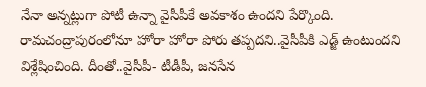నేనా అన్నట్లుగా పోటీ ఉన్నా వైసీపీకే అవకాశం ఉందని పేర్కొంది. రామచంద్రాపురంలోనూ హోరా హోరా పోరు తప్పదని..వైసీపీకి ఎడ్జ్ ఉంటుందని విశ్లేషించింది. దీంతో..వైసీపీ- టీడీపీ, జనసేన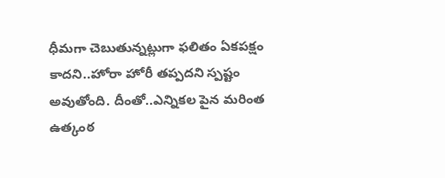ధీమగా చెబుతున్నట్లుగా ఫలితం ఏకపక్షం కాదని..హోరా హోరీ తప్పదని స్పష్టం అవుతోంది. దీంతో..ఎన్నికల పైన మరింత ఉత్కంఠ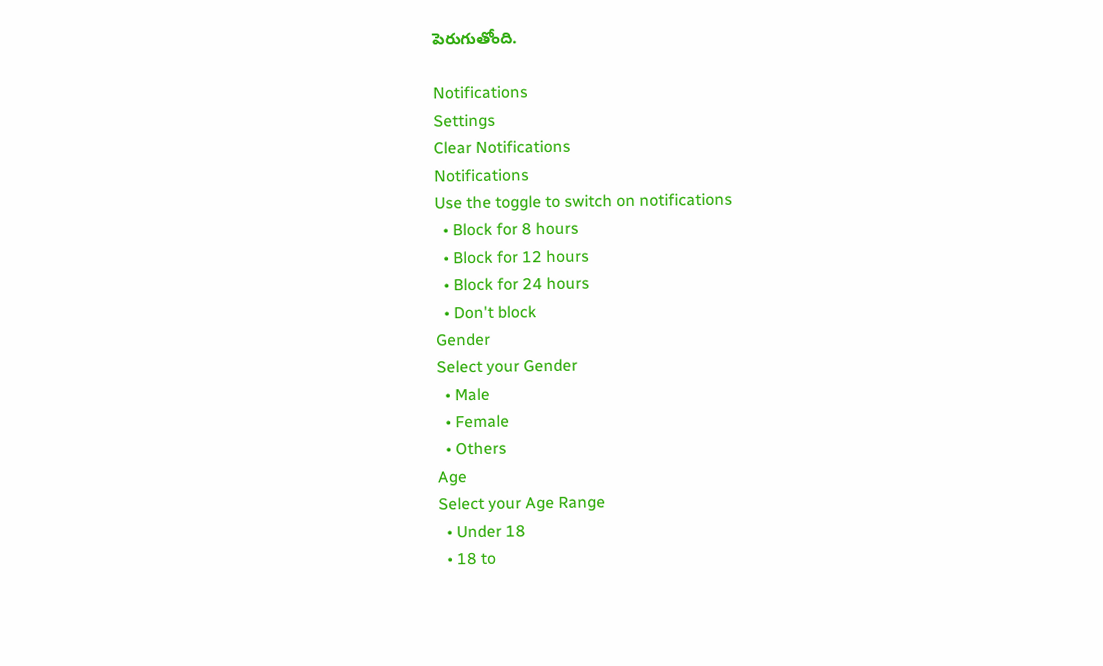పెరుగుతోంది.

Notifications
Settings
Clear Notifications
Notifications
Use the toggle to switch on notifications
  • Block for 8 hours
  • Block for 12 hours
  • Block for 24 hours
  • Don't block
Gender
Select your Gender
  • Male
  • Female
  • Others
Age
Select your Age Range
  • Under 18
  • 18 to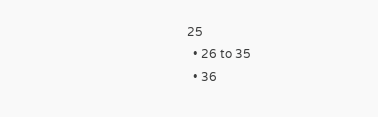25
  • 26 to 35
  • 36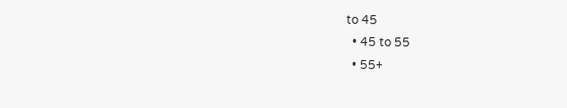to 45
  • 45 to 55
  • 55+